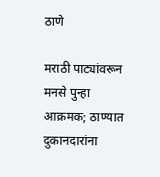ठाणे

मराठी पाट्यांवरून मनसे पुन्हा आक्रमक; ठाण्यात दुकानदारांना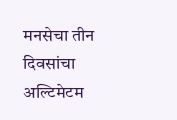मनसेचा तीन दिवसांचा अल्टिमेटम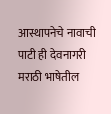आस्थापनेचे नावाची पाटी ही देवनागरी मराठी भाषेतील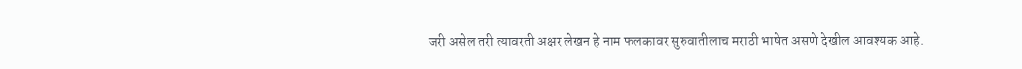जरी असेल तरी त्यावरती अक्षर लेखन हे नाम फलकावर सुरुवातीलाच मराठी भाषेत असणे देखील आवश्यक आहे.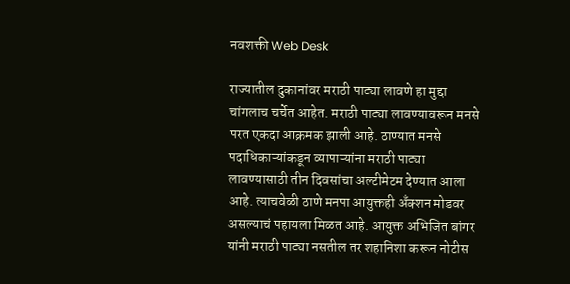नवशक्ती Web Desk

राज्यातील दुकानांवर मराठी पाट्या लावणे हा मुद्दा चांगलाच चर्चेत आहेत. मराठी पाट्या लावण्यावरून मनसे परत एकदा आक्रमक झाली आहे. ठाण्यात मनसे पदाधिकाऱ्यांकडून व्यापाऱ्यांना मराठी पाट्या लावण्यासाठी तीन दिवसांचा अल्टीमेटम देण्यात आला आहे. त्याचवेळी ठाणे मनपा आयुक्तही अँक्शन मोडवर असल्याचं पहायला मिळत आहे. आयुक्त अभिजित बांगर यांनी मराठी पाट्या नसतील तर शहानिशा करून नोटीस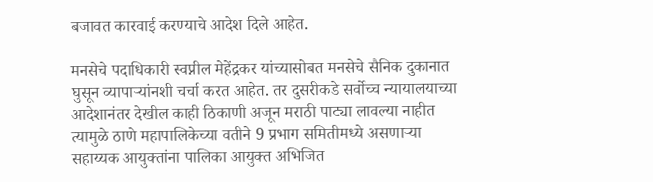बजावत कारवाई करण्याचे आदेश दिले आहेत.

मनसेचे पदाधिकारी स्वप्नील मेहेंद्रकर यांच्यासोबत मनसेचे सैनिक दुकानात घुसून व्यापाऱ्यांनशी चर्चा करत आहेत. तर दुसरीकडे सर्वोच्च न्यायालयाच्या आदेशानंतर देखील काही ठिकाणी अजून मराठी पाट्या लावल्या नाहीत त्यामुळे ठाणे महापालिकेच्या वतीने 9 प्रभाग समितीमध्ये असणाऱ्या सहाय्यक आयुक्तांना पालिका आयुक्त अभिजित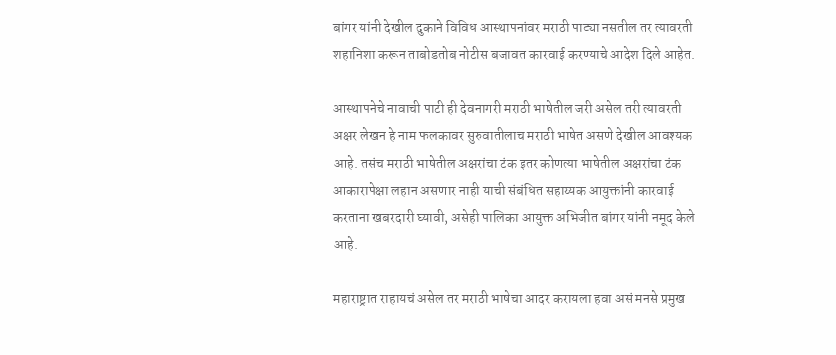बांगर यांनी देखील दुकाने विविध आस्थापनांवर मराठी पाट्या नसतील तर त्यावरती शहानिशा करून ताबोडतोब नोटीस बजावत कारवाई करण्याचे आदेश दिले आहेत.

आस्थापनेचे नावाची पाटी ही देवनागरी मराठी भाषेतील जरी असेल तरी त्यावरती अक्षर लेखन हे नाम फलकावर सुरुवातीलाच मराठी भाषेत असणे देखील आवश्यक आहे. तसंच मराठी भाषेतील अक्षरांचा टंक इतर कोणत्या भाषेतील अक्षरांचा टंक आकारापेक्षा लहान असणार नाही याची संबंधित सहाय्यक आयुक्तांनी कारवाई करताना खबरदारी घ्यावी, असेही पालिका आयुक्त अभिजीत बांगर यांनी नमूद केले आहे.

महाराष्ट्रात राहायचं असेल तर मराठी भाषेचा आदर करायला हवा असं मनसे प्रमुख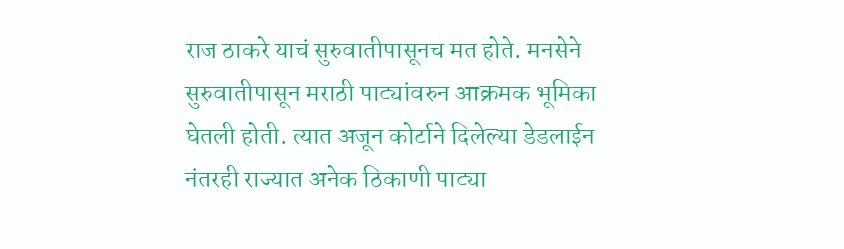राज ठाकरे याचं सुरुवातीपासूनच मत होते. मनसेने सुरुवातीपासून मराठी पाट्यांवरुन आक्रमक भूमिका घेतली होती. त्यात अजून कोर्टाने दिलेल्या डेडलाईन नंतरही राज्यात अनेक ठिकाणी पाट्या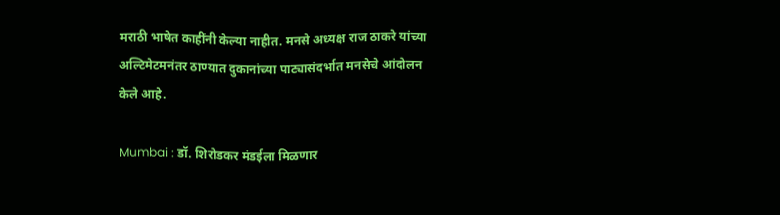मराठी भाषेत काहींनी केल्या नाहीत. मनसे अध्यक्ष राज ठाकरे यांच्या अल्टिमेटमनंतर ठाण्यात दुकानांच्या पाट्यासंदर्भात मनसेचे आंदोलन केले आहे.

Mumbai : डॉ. शिरोडकर मंडईला मिळणार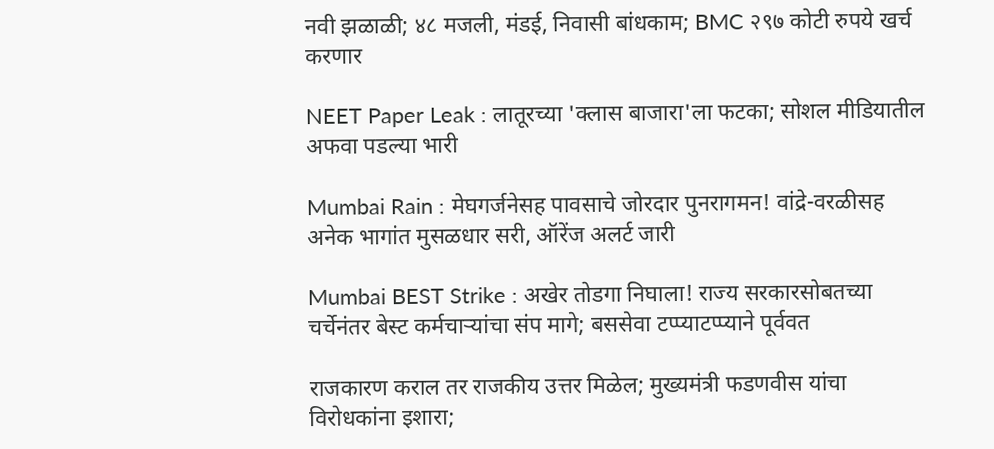नवी झळाळी; ४८ मजली, मंडई, निवासी बांधकाम; BMC २९७ कोटी रुपये खर्च करणार

NEET Paper Leak : लातूरच्या 'क्लास बाजारा'ला फटका; सोशल मीडियातील अफवा पडल्या भारी

Mumbai Rain : मेघगर्जनेसह पावसाचे जोरदार पुनरागमन! वांद्रे-वरळीसह अनेक भागांत मुसळधार सरी, ऑरेंज अलर्ट जारी

Mumbai BEST Strike : अखेर तोडगा निघाला! राज्य सरकारसोबतच्या चर्चेनंतर बेस्ट कर्मचाऱ्यांचा संप मागे; बससेवा टप्प्याटप्प्याने पूर्ववत

राजकारण कराल तर राजकीय उत्तर मिळेल; मुख्यमंत्री फडणवीस यांचा विरोधकांना इशारा;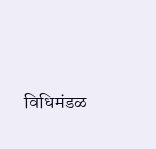विधिमंडळ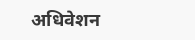अधिवेशन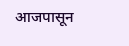आजपासून